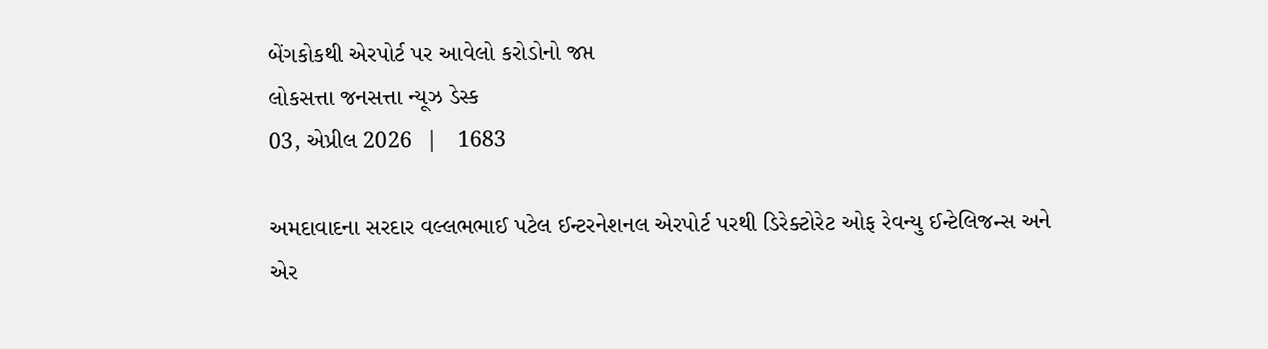બેંગકોકથી એરપોર્ટ પર આવેલો કરોડોનો જપ્ત
લોકસત્તા જનસત્તા ન્યૂઝ ડેસ્ક
03, એપ્રીલ 2026  |   1683

અમદાવાદના સરદાર વલ્લભભાઈ પટેલ ઈન્ટરનેશનલ એરપોર્ટ પરથી ડિરેક્ટોરેટ ઓફ રેવન્યુ ઈન્ટેલિજન્સ અને એર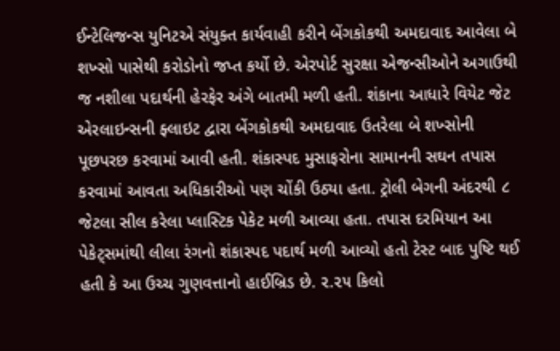ઈન્ટેલિજન્સ યુનિટએ સંયુક્ત કાર્યવાહી કરીને બેંગકોકથી અમદાવાદ આવેલા બે શખ્સો પાસેથી કરોડોનો જપ્ત કર્યો છે. એરપોર્ટ સુરક્ષા એજન્સીઓને અગાઉથી જ નશીલા પદાર્થની હેરફેર અંગે બાતમી મળી હતી. શંકાના આધારે વિયેટ જેટ એરલાઇન્સની ફ્લાઇટ દ્વારા બેંગકોકથી અમદાવાદ ઉતરેલા બે શખ્સોની પૂછપરછ કરવામાં આવી હતી. શંકાસ્પદ મુસાફરોના સામાનની સઘન તપાસ કરવામાં આવતા અધિકારીઓ પણ ચોંકી ઉઠ્યા હતા. ટ્રોલી બેગની અંદરથી ૮ જેટલા સીલ કરેલા પ્લાસ્ટિક પેકેટ મળી આવ્યા હતા. તપાસ દરમિયાન આ પેકેટ્સમાંથી લીલા રંગનો શંકાસ્પદ પદાર્થ મળી આવ્યો હતો ટેસ્ટ બાદ પુષ્ટિ થઈ હતી કે આ ઉચ્ચ ગુણવત્તાનો હાઈબ્રિડ છે. ૨.૨૫ કિલો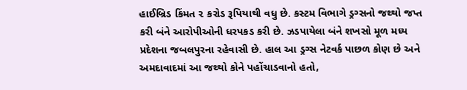હાઈબ્રિડ કિંમત ૨ કરોડ રૂપિયાથી વધુ છે. કસ્ટમ વિભાગે ડ્રગ્સનો જથ્થો જપ્ત કરી બંને આરોપીઓની ધરપકડ કરી છે. ઝડપાયેલા બંને શખસો મૂળ મધ્ય પ્રદેશના જબલપુરના રહેવાસી છે. હાલ આ ડ્રગ્સ નેટવર્ક પાછળ કોણ છે અને અમદાવાદમાં આ જથ્થો કોને પહોંચાડવાનો હતો,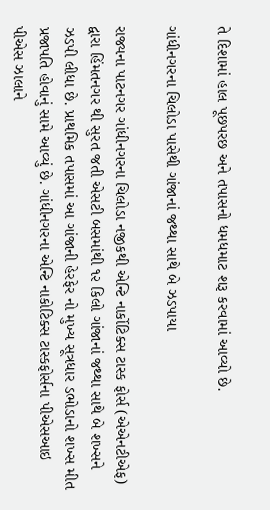તે દિશામાં હાલ પૂછપરછ અને તપાસનો ધમધમાટ શરૂ કરવામાં આવ્યો છે.

ગાંધીનગરના ચિલોડા પાસેથી ગાંજાનાં જથ્થા સાથે બે ઝડપાયા

રાજ્યના પાટનગર ગાંધીનગરના ચિલોડા નજીકથી એન્ટિ નાર્કોટિક્સ ટાસ્ક ફોર્સ (એએનટીએફ) દ્વારા હિંમતનગર થી સુરત જતી એસટી બસમાંથી ૧૨ કિલો ગાંજાનાં જથ્થા સાથે બે શખ્સને ઝડપી લીધા છે. પ્રાથમિક તપાસમાં આ ગાંજાની હેરફેર નો મુખ્ય સૂત્રધાર ડભોડાનો શખ્સ મીત પ્રજાપતિ હોવાનું સામે આવ્યું છે. ગાંધીનગરના એન્ટિ નાકોટિક્સ ટાસ્કફોર્સના પીએસઆઇ પીએસ ઝાલાને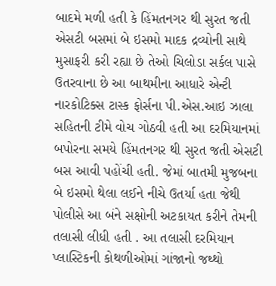બાદમે મળી હતી કે હિંમતનગર થી સુરત જતી એસટી બસમાં બે ઇસમો માદક દ્રવ્યોની સાથે મુસાફરી કરી રહ્યા છે તેઓ ચિલોડા સર્કલ પાસે ઉતરવાના છે આ બાથમીના આધારે એન્ટી નારકોટિક્સ ટાસ્ક ફોર્સના પી.એસ.આઇ ઝાલા સહિતની ટીમે વોચ ગોઠવી હતી આ દરમિયાનમાં બપોરના સમયે હિંમતનગર થી સુરત જતી એસટી બસ આવી પહોંચી હતી. જેમાં બાતમી મુજબના બે ઇસમો થેલા લઈને નીચે ઉતર્યા હતા જેથી પોલીસે આ બંને સક્ષોની અટકાયત કરીને તેમની તલાસી લીધી હતી . આ તલાસી દરમિયાન પ્લાસ્ટિકની કોથળીઓમાં ગાંજાનો જથ્થો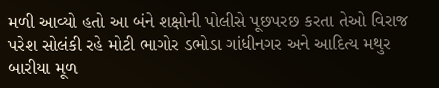મળી આવ્યો હતો આ બંને શક્ષોની પોલીસે પૂછપરછ કરતા તેઓ વિરાજ પરેશ સોલંકી રહે મોટી ભાગોર ડભોડા ગાંધીનગર અને આદિત્ય મથુર બારીયા મૂળ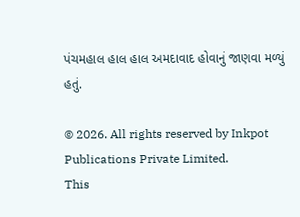પંચમહાલ હાલ હાલ અમદાવાદ હોવાનું જાણવા મળ્યું હતું.

© 2026. All rights reserved by Inkpot Publications Private Limited.
This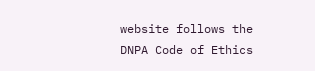website follows the DNPA Code of Ethics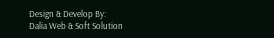Design & Develop By:
Dalia Web & Soft Solution